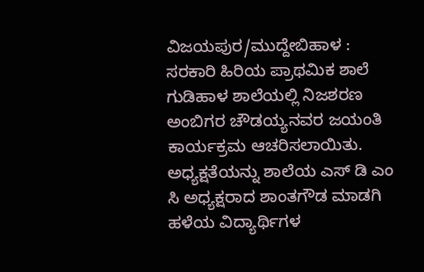ವಿಜಯಪುರ/ಮುದ್ದೇಬಿಹಾಳ : ಸರಕಾರಿ ಹಿರಿಯ ಪ್ರಾಥಮಿಕ ಶಾಲೆ ಗುಡಿಹಾಳ ಶಾಲೆಯಲ್ಲಿ ನಿಜಶರಣ ಅಂಬಿಗರ ಚೌಡಯ್ಯನವರ ಜಯಂತಿ ಕಾರ್ಯಕ್ರಮ ಆಚರಿಸಲಾಯಿತು. ಅಧ್ಯಕ್ಷತೆಯನ್ನು ಶಾಲೆಯ ಎಸ್ ಡಿ ಎಂ ಸಿ ಅಧ್ಯಕ್ಷರಾದ ಶಾಂತಗೌಡ ಮಾಡಗಿ ಹಳೆಯ ವಿದ್ಯಾರ್ಥಿಗಳ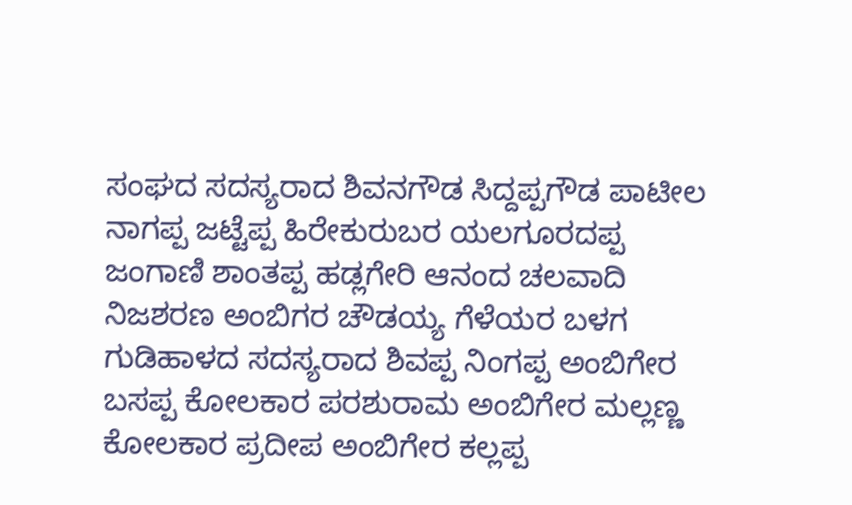ಸಂಘದ ಸದಸ್ಯರಾದ ಶಿವನಗೌಡ ಸಿದ್ದಪ್ಪಗೌಡ ಪಾಟೀಲ ನಾಗಪ್ಪ ಜಟ್ಟೆಪ್ಪ ಹಿರೇಕುರುಬರ ಯಲಗೂರದಪ್ಪ ಜಂಗಾಣಿ ಶಾಂತಪ್ಪ ಹಡ್ಲಗೇರಿ ಆನಂದ ಚಲವಾದಿ ನಿಜಶರಣ ಅಂಬಿಗರ ಚೌಡಯ್ಯ ಗೆಳೆಯರ ಬಳಗ ಗುಡಿಹಾಳದ ಸದಸ್ಯರಾದ ಶಿವಪ್ಪ ನಿಂಗಪ್ಪ ಅಂಬಿಗೇರ ಬಸಪ್ಪ ಕೋಲಕಾರ ಪರಶುರಾಮ ಅಂಬಿಗೇರ ಮಲ್ಲಣ್ಣ ಕೋಲಕಾರ ಪ್ರದೀಪ ಅಂಬಿಗೇರ ಕಲ್ಲಪ್ಪ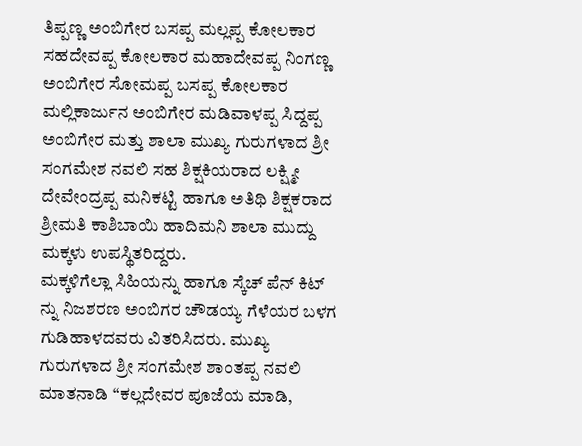ತಿಪ್ಪಣ್ಣ ಅಂಬಿಗೇರ ಬಸಪ್ಪ ಮಲ್ಲಪ್ಪ ಕೋಲಕಾರ ಸಹದೇವಪ್ಪ ಕೋಲಕಾರ ಮಹಾದೇವಪ್ಪ ನಿಂಗಣ್ಣ ಅಂಬಿಗೇರ ಸೋಮಪ್ಪ ಬಸಪ್ಪ ಕೋಲಕಾರ ಮಲ್ಲಿಕಾರ್ಜುನ ಅಂಬಿಗೇರ ಮಡಿವಾಳಪ್ಪ ಸಿದ್ದಪ್ಪ ಅಂಬಿಗೇರ ಮತ್ತು ಶಾಲಾ ಮುಖ್ಯ ಗುರುಗಳಾದ ಶ್ರೀ ಸಂಗಮೇಶ ನವಲಿ ಸಹ ಶಿಕ್ಷಕಿಯರಾದ ಲಕ್ಷ್ಮೀ ದೇವೇಂದ್ರಪ್ಪ ಮನಿಕಟ್ಟಿ ಹಾಗೂ ಅತಿಥಿ ಶಿಕ್ಷಕರಾದ ಶ್ರೀಮತಿ ಕಾಶಿಬಾಯಿ ಹಾದಿಮನಿ ಶಾಲಾ ಮುದ್ದು ಮಕ್ಕಳು ಉಪಸ್ಥಿತರಿದ್ದರು.
ಮಕ್ಕಳಿಗೆಲ್ಲಾ ಸಿಹಿಯನ್ನು ಹಾಗೂ ಸ್ಕೆಚ್ ಪೆನ್ ಕಿಟ್ ನ್ನು ನಿಜಶರಣ ಅಂಬಿಗರ ಚೌಡಯ್ಯ ಗೆಳೆಯರ ಬಳಗ ಗುಡಿಹಾಳದವರು ವಿತರಿಸಿದರು. ಮುಖ್ಯ ಗುರುಗಳಾದ ಶ್ರೀ ಸಂಗಮೇಶ ಶಾಂತಪ್ಪ ನವಲಿ ಮಾತನಾಡಿ “ಕಲ್ಲದೇವರ ಪೂಜೆಯ ಮಾಡಿ,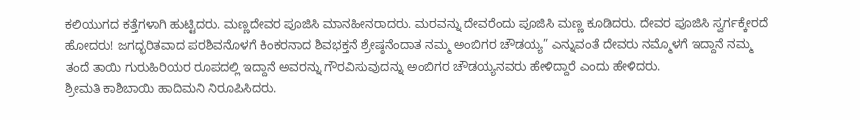ಕಲಿಯುಗದ ಕತ್ತೆಗಳಾಗಿ ಹುಟ್ಟಿದರು. ಮಣ್ಣದೇವರ ಪೂಜಿಸಿ ಮಾನಹೀನರಾದರು. ಮರವನ್ನು ದೇವರೆಂದು ಪೂಜಿಸಿ ಮಣ್ಣ ಕೂಡಿದರು. ದೇವರ ಪೂಜಿಸಿ ಸ್ವರ್ಗಕ್ಕೇರದೆ ಹೋದರು! ಜಗದ್ಭರಿತವಾದ ಪರಶಿವನೊಳಗೆ ಕಿಂಕರನಾದ ಶಿವಭಕ್ತನೆ ಶ್ರೇಷ್ಠನೆಂದಾತ ನಮ್ಮ ಅಂಬಿಗರ ಚೌಡಯ್ಯ” ಎನ್ನುವಂತೆ ದೇವರು ನಮ್ಮೊಳಗೆ ಇದ್ದಾನೆ ನಮ್ಮ ತಂದೆ ತಾಯಿ ಗುರುಹಿರಿಯರ ರೂಪದಲ್ಲಿ ಇದ್ದಾನೆ ಅವರನ್ನು ಗೌರವಿಸುವುದನ್ನು ಅಂಬಿಗರ ಚೌಡಯ್ಯನವರು ಹೇಳಿದ್ದಾರೆ ಎಂದು ಹೇಳಿದರು.
ಶ್ರೀಮತಿ ಕಾಶಿಬಾಯಿ ಹಾದಿಮನಿ ನಿರೂಪಿಸಿದರು.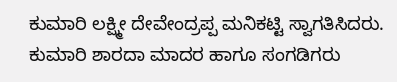ಕುಮಾರಿ ಲಕ್ಷ್ಮೀ ದೇವೇಂದ್ರಪ್ಪ ಮನಿಕಟ್ಟಿ ಸ್ವಾಗತಿಸಿದರು.
ಕುಮಾರಿ ಶಾರದಾ ಮಾದರ ಹಾಗೂ ಸಂಗಡಿಗರು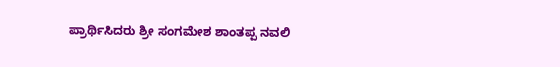ಪ್ರಾರ್ಥಿಸಿದರು ಶ್ರೀ ಸಂಗಮೇಶ ಶಾಂತಪ್ಪ ನವಲಿ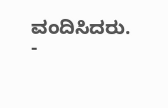ವಂದಿಸಿದರು.
-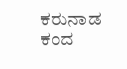ಕರುನಾಡ ಕಂದ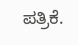ಪತ್ರಿಕೆ.